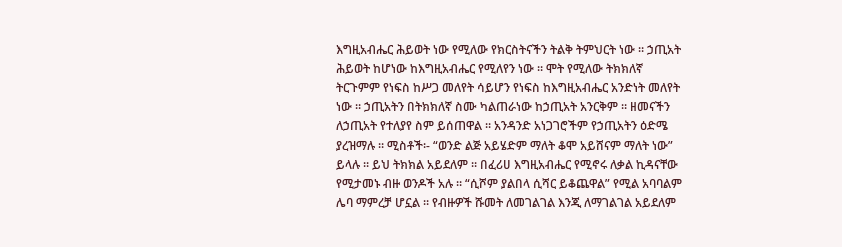እግዚአብሔር ሕይወት ነው የሚለው የክርስትናችን ትልቅ ትምህርት ነው ። ኃጢአት ሕይወት ከሆነው ከእግዚአብሔር የሚለየን ነው ። ሞት የሚለው ትክክለኛ ትርጉምም የነፍስ ከሥጋ መለየት ሳይሆን የነፍስ ከእግዚአብሔር አንድነት መለየት ነው ። ኃጢአትን በትክክለኛ ስሙ ካልጠራነው ከኃጢአት አንርቅም ። ዘመናችን ለኃጢአት የተለያየ ስም ይሰጠዋል ። አንዳንድ አነጋገሮችም የኃጢአትን ዕድሜ ያረዝማሉ ። ሚስቶች፡- “ወንድ ልጅ አይሄድም ማለት ቆሞ አይሸናም ማለት ነው” ይላሉ ። ይህ ትክክል አይደለም ። በፈሪሀ እግዚአብሔር የሚኖሩ ለቃል ኪዳናቸው የሚታመኑ ብዙ ወንዶች አሉ ። “ሲሾም ያልበላ ሲሻር ይቆጨዋል” የሚል አባባልም ሌባ ማምረቻ ሆኗል ። የብዙዎች ሹመት ለመገልገል እንጂ ለማገልገል አይደለም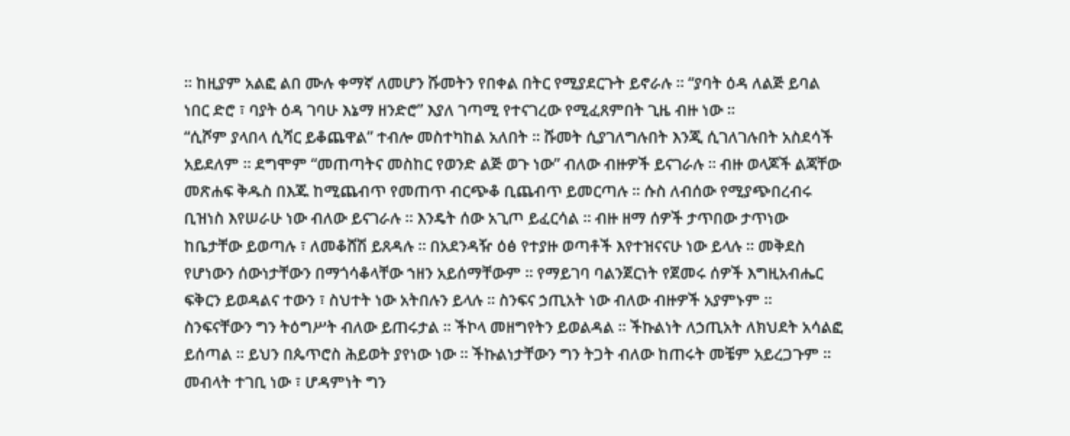። ከዚያም አልፎ ልበ ሙሉ ቀማኛ ለመሆን ሹመትን የበቀል በትር የሚያደርጉት ይኖራሉ ። “ያባት ዕዳ ለልጅ ይባል ነበር ድሮ ፣ ባያት ዕዳ ገባሁ እኔማ ዘንድሮ” እያለ ገጣሚ የተናገረው የሚፈጸምበት ጊዜ ብዙ ነው ።
“ሲሾም ያላበላ ሲሻር ይቆጨዋል” ተብሎ መስተካከል አለበት ። ሹመት ሲያገለግሉበት እንጂ ሲገለገሉበት አስደሳች አይደለም ። ደግሞም “መጠጣትና መስከር የወንድ ልጅ ወጉ ነው” ብለው ብዙዎች ይናገራሉ ። ብዙ ወላጆች ልጃቸው መጽሐፍ ቅዱስ በእጁ ከሚጨብጥ የመጠጥ ብርጭቆ ቢጨብጥ ይመርጣሉ ። ሱስ ለብሰው የሚያጭበረብሩ ቢዝነስ እየሠራሁ ነው ብለው ይናገራሉ ። እንዴት ሰው አጊጦ ይፈርሳል ። ብዙ ዘማ ሰዎች ታጥበው ታጥነው ከቤታቸው ይወጣሉ ፣ ለመቆሸሽ ይጸዳሉ ። በአደንዳዥ ዕፅ የተያዙ ወጣቶች እየተዝናናሁ ነው ይላሉ ። መቅደስ የሆነውን ሰውነታቸውን በማጎሳቆላቸው ኀዘን አይሰማቸውም ። የማይገባ ባልንጀርነት የጀመሩ ሰዎች እግዚአብሔር ፍቅርን ይወዳልና ተውን ፣ ስህተት ነው አትበሉን ይላሉ ። ስንፍና ኃጢአት ነው ብለው ብዙዎች አያምኑም ። ስንፍናቸውን ግን ትዕግሥት ብለው ይጠሩታል ። ችኮላ መዘግየትን ይወልዳል ። ችኩልነት ለኃጢአት ለክህደት አሳልፎ ይሰጣል ። ይህን በጴጥሮስ ሕይወት ያየነው ነው ። ችኩልነታቸውን ግን ትጋት ብለው ከጠሩት መቼም አይረጋጉም ። መብላት ተገቢ ነው ፣ ሆዳምነት ግን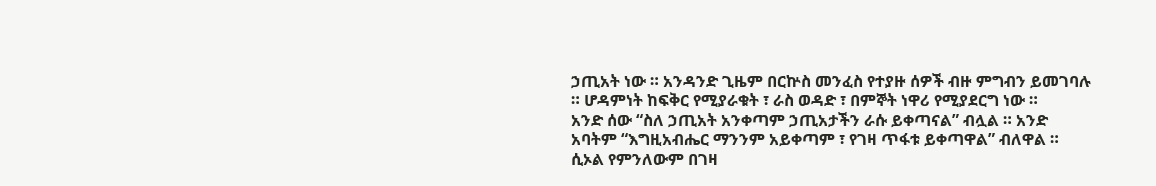ኃጢአት ነው ። አንዳንድ ጊዜም በርኵስ መንፈስ የተያዙ ሰዎች ብዙ ምግብን ይመገባሉ ። ሆዳምነት ከፍቅር የሚያራቁት ፣ ራስ ወዳድ ፣ በምኞት ነዋሪ የሚያደርግ ነው ።
አንድ ሰው “ስለ ኃጢአት አንቀጣም ኃጢአታችን ራሱ ይቀጣናል” ብሏል ። አንድ አባትም “እግዚአብሔር ማንንም አይቀጣም ፣ የገዛ ጥፋቱ ይቀጣዋል” ብለዋል ። ሲኦል የምንለውም በገዛ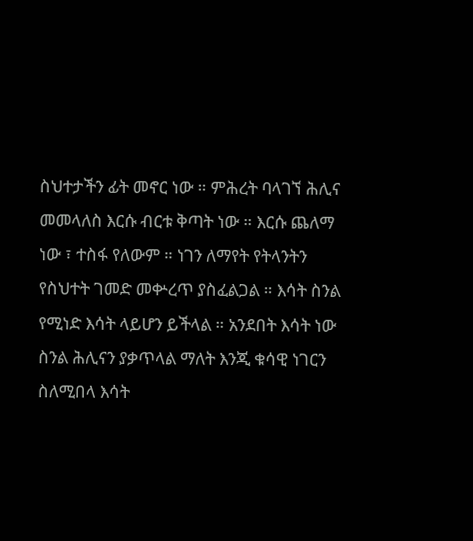ስህተታችን ፊት መኖር ነው ። ምሕረት ባላገኘ ሕሊና መመላለስ እርሱ ብርቱ ቅጣት ነው ። እርሱ ጨለማ ነው ፣ ተስፋ የለውም ። ነገን ለማየት የትላንትን የስህተት ገመድ መቍረጥ ያስፈልጋል ። እሳት ስንል የሚነድ እሳት ላይሆን ይችላል ። አንደበት እሳት ነው ስንል ሕሊናን ያቃጥላል ማለት እንጂ ቁሳዊ ነገርን ስለሚበላ እሳት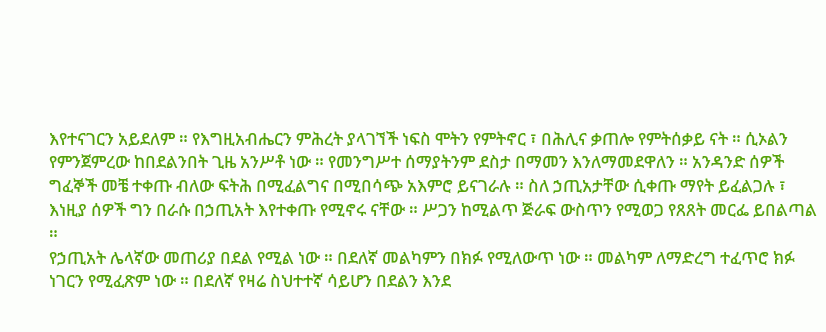እየተናገርን አይደለም ። የእግዚአብሔርን ምሕረት ያላገኘች ነፍስ ሞትን የምትኖር ፣ በሕሊና ቃጠሎ የምትሰቃይ ናት ። ሲኦልን የምንጀምረው ከበደልንበት ጊዜ አንሥቶ ነው ። የመንግሥተ ሰማያትንም ደስታ በማመን እንለማመደዋለን ። አንዳንድ ሰዎች ግፈኞች መቼ ተቀጡ ብለው ፍትሕ በሚፈልግና በሚበሳጭ አእምሮ ይናገራሉ ። ስለ ኃጢአታቸው ሲቀጡ ማየት ይፈልጋሉ ፣ እነዚያ ሰዎች ግን በራሱ በኃጢአት እየተቀጡ የሚኖሩ ናቸው ። ሥጋን ከሚልጥ ጅራፍ ውስጥን የሚወጋ የጸጸት መርፌ ይበልጣል ።
የኃጢአት ሌላኛው መጠሪያ በደል የሚል ነው ። በደለኛ መልካምን በክፉ የሚለውጥ ነው ። መልካም ለማድረግ ተፈጥሮ ክፉ ነገርን የሚፈጽም ነው ። በደለኛ የዛሬ ስህተተኛ ሳይሆን በደልን እንደ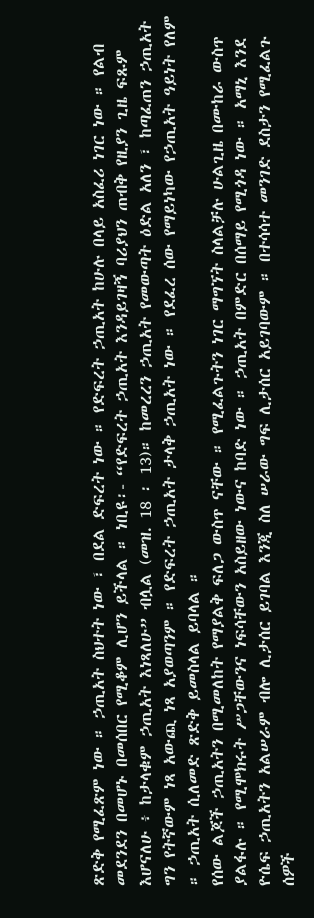ጽድቅ የሚፈጽም ነው ። ኃጢአት ስህተት ነው ፣ በደል ድፍረት ነው ። የድፍረት ኃጢአት ከሁሉ በላይ አስፈሪ ነገር ነው ። የልብ መደንደን በመሆኑ በመሰበር የሚቆም ሊሆን ይችላል ። ነቢዩ፡- “የድፍረት ኃጢአት እንዳይገዛኝ ባሪያህን ጠብቅ የዚያን ጊዜ ፍጹም እሆናለሁ ፥ ከታላቁም ኃጢአት እነጻለሁ” ብሏል (መዝ. 18 ፡ 13)። ከመረረን ኃጢአት የመውጣት ዕድል አለን ፣ ከጣፈጠን ኃጢአት ግን የትኛውም ነጻ አውጪ ነጻ አያወጣንም ። የድፍረት ኃጢአት ታላቅ ኃጢአት ነው ። የደፈረ ሰው የማይነካው የኃጢአት ዓይነት የለም ። ኃጢአት ሲለመድ ጽድቅ ይመስላል ይባላል ።
የሰው ልጆች ኃጢአትን በሚመለከት የማያልቅ ፍለጋ ውስጥ ናቸው ። የሚፈልጉትን ነገር ማግኘት ስላልቻሉ ሁልጊዜ በሙከራ ውስጥ ያልፋሉ ። የሚሞክሩት ሥጋቸውንና ነፍሳቸውን አስይዘው ነውና ከባድ ነው ። ኃጢአት በምድር በሰማይ የሚጎዳ ነው ። አማኒ እንደ ዮሴፍ ኃጢአትን አልሠራም ብሎ ሊታሰር ይገባል እንጂ ስለ ሠራው ግፍ ሊታሰር አይገባውም ። በተሳሳተ መንገድ ደስታን የሚፈልጉ ሰዎች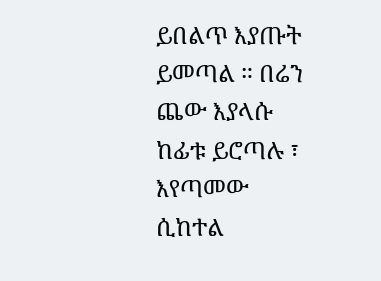ይበልጥ እያጡት ይመጣል ። በሬን ጨው እያላሱ ከፊቱ ይሮጣሉ ፣ እየጣመው ሲከተል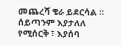መጨረሻ ቄራ ይደርሳል ። ሰይጣንም እያታለለ የሚሰርቅ ፣ እያሰባ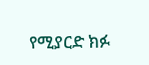የሚያርድ ክፉ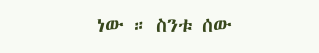ነው ። ስንቱ ሰው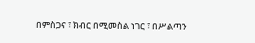በምስጋና ፣ ክብር በሚመስል ነገር ፣ በሥልጣን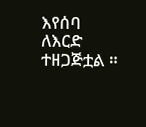እየሰባ ለእርድ ተዘጋጅቷል ።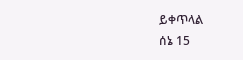ይቀጥላል
ሰኔ 15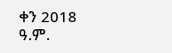ቀን 2018 ዓ.ም.